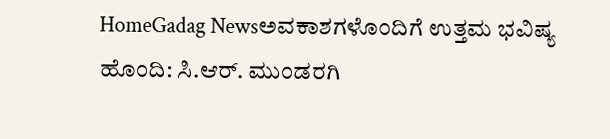HomeGadag Newsಅವಕಾಶಗಳೊಂದಿಗೆ ಉತ್ತಮ ಭವಿಷ್ಯ ಹೊಂದಿ: ಸಿ.ಆರ್. ಮುಂಡರಗಿ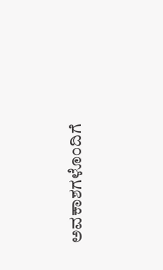ಅವಕಾಶಗಳೊಂದಿಗೆ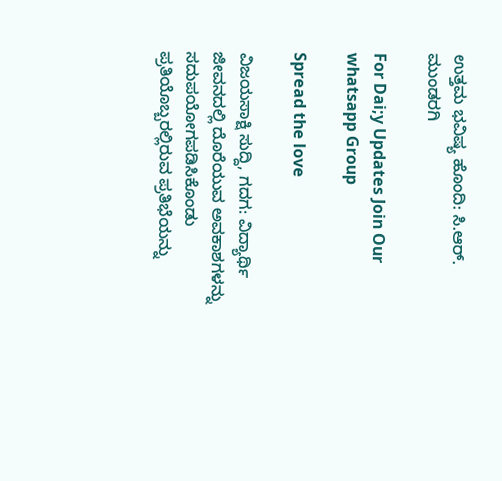ಉತ್ತಮ ಭವಿಷ್ಯ ಹೊಂದಿ: ಸಿ.ಆರ್. ಮುಂಡರಗಿ

For Dai;y Updates Join Our whatsapp Group

Spread the love

ವಿಜಯಸಾಕ್ಷಿ ಸುದ್ದಿ, ಗದಗ: ವಿದ್ಯಾರ್ಥಿ ಜೀವನದಲ್ಲಿ ದೊರೆಯುವ ಅವಕಾಶಗಳನ್ನು ಸದುಪಯೋಗಪಡಿಸಿಕೊಂಡು ಪ್ರತಿಯೊಬ್ಬರಲ್ಲಿರುವ ಪ್ರತಿಭೆಯನ್ನು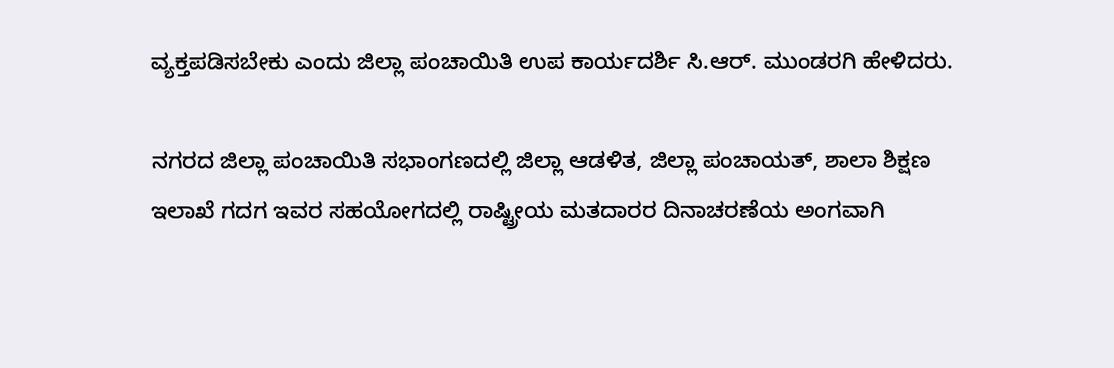ವ್ಯಕ್ತಪಡಿಸಬೇಕು ಎಂದು ಜಿಲ್ಲಾ ಪಂಚಾಯಿತಿ ಉಪ ಕಾರ್ಯದರ್ಶಿ ಸಿ.ಆರ್. ಮುಂಡರಗಿ ಹೇಳಿದರು.

ನಗರದ ಜಿಲ್ಲಾ ಪಂಚಾಯಿತಿ ಸಭಾಂಗಣದಲ್ಲಿ ಜಿಲ್ಲಾ ಆಡಳಿತ, ಜಿಲ್ಲಾ ಪಂಚಾಯತ್, ಶಾಲಾ ಶಿಕ್ಷಣ ಇಲಾಖೆ ಗದಗ ಇವರ ಸಹಯೋಗದಲ್ಲಿ ರಾಷ್ಟ್ರೀಯ ಮತದಾರರ ದಿನಾಚರಣೆಯ ಅಂಗವಾಗಿ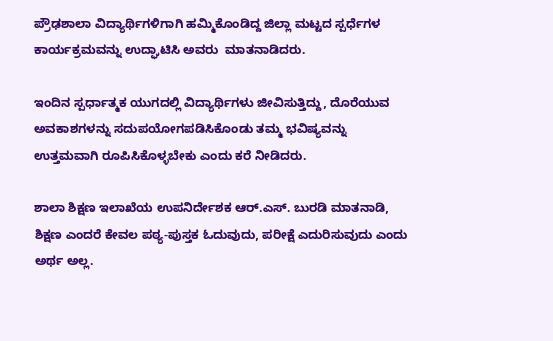ಪ್ರೌಢಶಾಲಾ ವಿದ್ಯಾರ್ಥಿಗಳಿಗಾಗಿ ಹಮ್ಮಿಕೊಂಡಿದ್ದ ಜಿಲ್ಲಾ ಮಟ್ಟದ ಸ್ಪರ್ಧೆಗಳ ಕಾರ್ಯಕ್ರಮವನ್ನು ಉದ್ಘಾಟಿಸಿ ಅವರು  ಮಾತನಾಡಿದರು.

ಇಂದಿನ ಸ್ಪರ್ಧಾತ್ಮಕ ಯುಗದಲ್ಲಿ ವಿದ್ಯಾರ್ಥಿಗಳು ಜೀವಿಸುತ್ತಿದ್ದು, ದೊರೆಯುವ ಅವಕಾಶಗಳನ್ನು ಸದುಪಯೋಗಪಡಿಸಿಕೊಂಡು ತಮ್ಮ ಭವಿಷ್ಯವನ್ನು ಉತ್ತಮವಾಗಿ ರೂಪಿಸಿಕೊಳ್ಳಬೇಕು ಎಂದು ಕರೆ ನೀಡಿದರು.

ಶಾಲಾ ಶಿಕ್ಷಣ ಇಲಾಖೆಯ ಉಪನಿರ್ದೇಶಕ ಆರ್.ಎಸ್. ಬುರಡಿ ಮಾತನಾಡಿ, ಶಿಕ್ಷಣ ಎಂದರೆ ಕೇವಲ ಪಠ್ಯ-ಪುಸ್ತಕ ಓದುವುದು, ಪರೀಕ್ಷೆ ಎದುರಿಸುವುದು ಎಂದು ಅರ್ಥ ಅಲ್ಲ.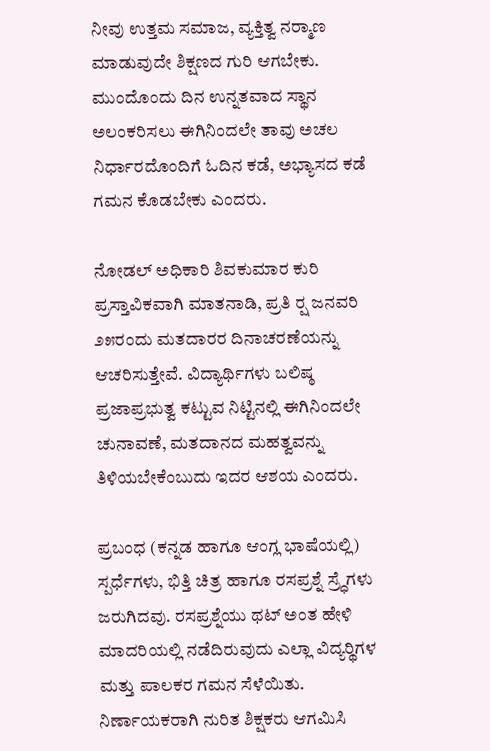ನೀವು ಉತ್ತಮ ಸಮಾಜ, ವ್ಯಕ್ತಿತ್ವ ನರ‍್ಮಾಣ ಮಾಡುವುದೇ ಶಿಕ್ಷಣದ ಗುರಿ ಆಗಬೇಕು. ಮುಂದೊಂದು ದಿನ ಉನ್ನತವಾದ ಸ್ಥಾನ ಅಲಂಕರಿಸಲು ಈಗಿನಿಂದಲೇ ತಾವು ಅಚಲ ನಿರ್ಧಾರದೊಂದಿಗೆ ಓದಿನ ಕಡೆ, ಅಭ್ಯಾಸದ ಕಡೆ ಗಮನ ಕೊಡಬೇಕು ಎಂದರು.

ನೋಡಲ್ ಅಧಿಕಾರಿ ಶಿವಕುಮಾರ ಕುರಿ ಪ್ರಸ್ತಾವಿಕವಾಗಿ ಮಾತನಾಡಿ, ಪ್ರತಿ ರ‍್ಷ ಜನವರಿ ೨೫ರಂದು ಮತದಾರರ ದಿನಾಚರಣೆಯನ್ನು ಆಚರಿಸುತ್ತೇವೆ. ವಿದ್ಯಾರ್ಥಿಗಳು ಬಲಿಷ್ಠ ಪ್ರಜಾಪ್ರಭುತ್ವ ಕಟ್ಟುವ ನಿಟ್ಟಿನಲ್ಲಿ ಈಗಿನಿಂದಲೇ ಚುನಾವಣೆ, ಮತದಾನದ ಮಹತ್ವವನ್ನು ತಿಳಿಯಬೇಕೆಂಬುದು ಇದರ ಆಶಯ ಎಂದರು.

ಪ್ರಬಂಧ (ಕನ್ನಡ ಹಾಗೂ ಆಂಗ್ಲ ಭಾಷೆಯಲ್ಲಿ) ಸ್ಪರ್ಧೆಗಳು, ಭಿತ್ತಿ ಚಿತ್ರ ಹಾಗೂ ರಸಪ್ರಶ್ನೆ ಸ್ರ‍್ಧೆಗಳು ಜರುಗಿದವು. ರಸಪ್ರಶ್ನೆಯು ಥಟ್ ಅಂತ ಹೇಳಿ ಮಾದರಿಯಲ್ಲಿ ನಡೆದಿರುವುದು ಎಲ್ಲಾ ವಿದ್ಯರ‍್ಥಿಗಳ ಮತ್ತು ಪಾಲಕರ ಗಮನ ಸೆಳೆಯಿತು. ನಿರ್ಣಾಯಕರಾಗಿ ನುರಿತ ಶಿಕ್ಷಕರು ಆಗಮಿಸಿ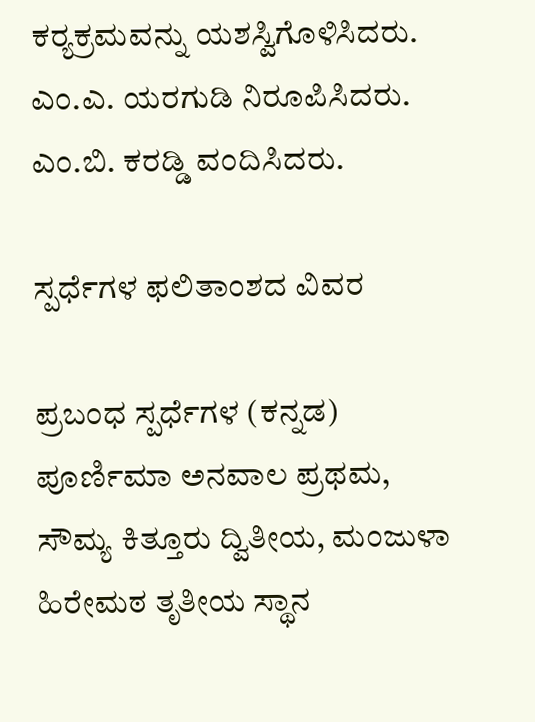ಕರ‍್ಯಕ್ರಮವನ್ನು ಯಶಸ್ವಿಗೊಳಿಸಿದರು. ಎಂ.ಎ. ಯರಗುಡಿ ನಿರೂಪಿಸಿದರು. ಎಂ.ಬಿ. ಕರಡ್ಡಿ ವಂದಿಸಿದರು.

ಸ್ಪರ್ಧೆಗಳ ಫಲಿತಾಂಶದ ವಿವರ

ಪ್ರಬಂಧ ಸ್ಪರ್ಧೆಗಳ (ಕನ್ನಡ) ಪೂರ್ಣಿಮಾ ಅನವಾಲ ಪ್ರಥಮ, ಸೌಮ್ಯ ಕಿತ್ತೂರು ದ್ವಿತೀಯ, ಮಂಜುಳಾ ಹಿರೇಮಠ ತೃತೀಯ ಸ್ಥಾನ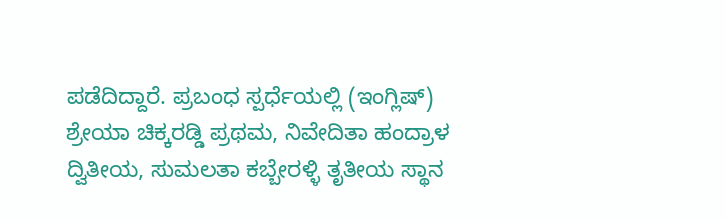ಪಡೆದಿದ್ದಾರೆ. ಪ್ರಬಂಧ ಸ್ಪರ್ಧೆಯಲ್ಲಿ (ಇಂಗ್ಲಿಷ್) ಶ್ರೇಯಾ ಚಿಕ್ಕರಡ್ಡಿ ಪ್ರಥಮ, ನಿವೇದಿತಾ ಹಂದ್ರಾಳ ದ್ವಿತೀಯ, ಸುಮಲತಾ ಕಬ್ಬೇರಳ್ಳಿ ತೃತೀಯ ಸ್ಥಾನ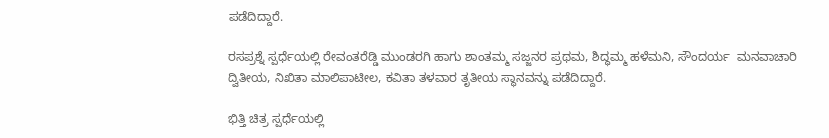ಪಡೆದಿದ್ದಾರೆ.

ರಸಪ್ರಶ್ನೆ ಸ್ಪರ್ಧೆಯಲ್ಲಿ ರೇವಂತರೆಡ್ಡಿ ಮುಂಡರಗಿ ಹಾಗು ಶಾಂತಮ್ಮ ಸಜ್ಜನರ ಪ್ರಥಮ, ಶಿದ್ಧಮ್ಮ ಹಳೆಮನಿ, ಸೌಂದರ್ಯ  ಮನವಾಚಾರಿ ದ್ವಿತೀಯ, ನಿಖಿತಾ ಮಾಲಿಪಾಟೀಲ, ಕವಿತಾ ತಳವಾರ ತೃತೀಯ ಸ್ಥಾನವನ್ನು ಪಡೆದಿದ್ದಾರೆ.

ಭಿತ್ತಿ ಚಿತ್ರ ಸ್ಪರ್ಧೆಯಲ್ಲಿ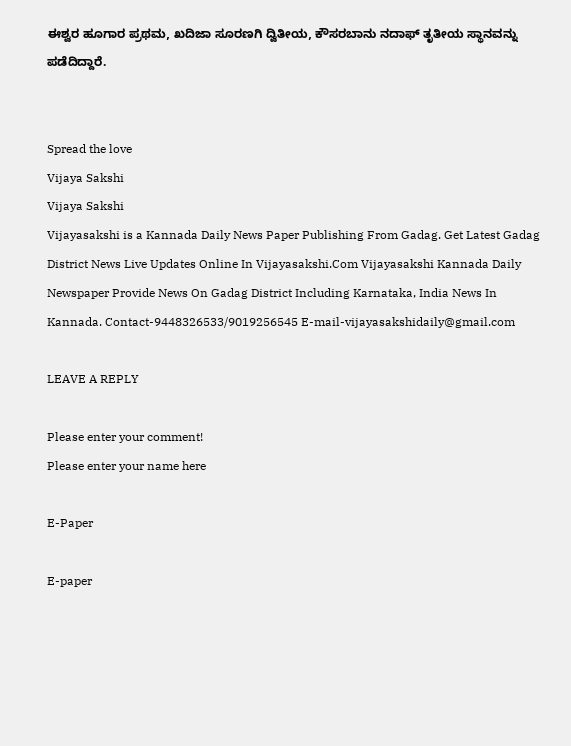ಈಶ್ವರ ಹೂಗಾರ ಪ್ರಥಮ, ಖದಿಜಾ ಸೂರಣಗಿ ದ್ವಿತೀಯ, ಕೌಸರಬಾನು ನದಾಫ್ ತೃತೀಯ ಸ್ಥಾನವನ್ನು ಪಡೆದಿದ್ದಾರೆ.


Spread the love
Vijaya Sakshi
Vijaya Sakshi
Vijayasakshi is a Kannada Daily News Paper Publishing From Gadag. Get Latest Gadag District News Live Updates Online In Vijayasakshi.Com Vijayasakshi Kannada Daily Newspaper Provide News On Gadag District Including Karnataka, India News In Kannada. Contact-9448326533/9019256545 E-mail-vijayasakshidaily@gmail.com

LEAVE A REPLY

Please enter your comment!
Please enter your name here

E-Paper

E-paper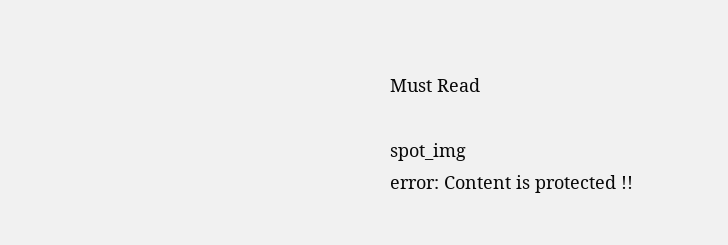Must Read

spot_img
error: Content is protected !!